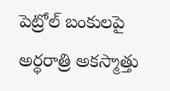పెట్రోల్ బంకులపై అర్ధరాత్రి అకస్మాత్తు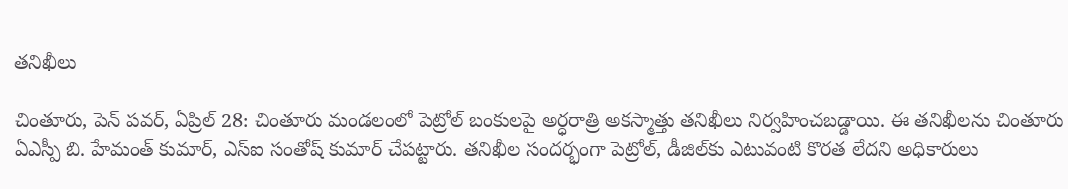తనిఖీలు

చింతూరు, పెన్ పవర్, ఏప్రిల్ 28: చింతూరు మండలంలో పెట్రోల్ బంకులపై అర్ధరాత్రి అకస్మాత్తు తనిఖీలు నిర్వహించబడ్డాయి. ఈ తనిఖీలను చింతూరు ఏఎస్పీ బి. హేమంత్ కుమార్, ఎస్ఐ సంతోష్ కుమార్ చేపట్టారు. తనిఖీల సందర్భంగా పెట్రోల్, డీజిల్‌కు ఎటువంటి కొరత లేదని అధికారులు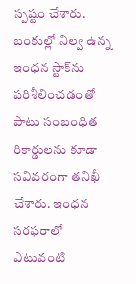స్పష్టం చేశారు. బంకుల్లో నిల్వ ఉన్న ఇంధన స్టాక్‌ను పరిశీలించడంతో పాటు సంబంధిత రికార్డులను కూడా సవివరంగా తనిఖీ చేశారు. ఇంధన సరఫరాలో ఎటువంటి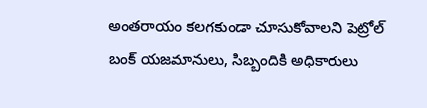అంతరాయం కలగకుండా చూసుకోవాలని పెట్రోల్ బంక్ యజమానులు, సిబ్బందికి అధికారులు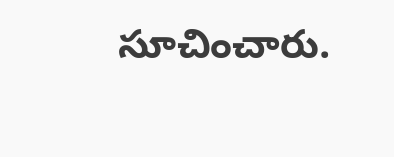సూచించారు.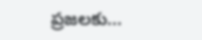ప్రజలకు...